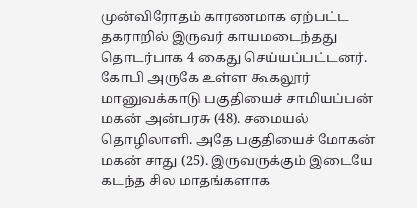முன்விரோதம் காரணமாக ஏற்பட்ட தகராறில் இருவர் காயமடைந்தது தொடர்பாக 4 கைது செய்யப்பட்டனர்.
கோபி அருகே உள்ள கூகலூர் மானுவக்காடு பகுதியைச் சாமியப்பன் மகன் அன்பரசு (48). சமையல் தொழிலாளி. அதே பகுதியைச் மோகன் மகன் சாது (25). இருவருக்கும் இடையே கடந்த சில மாதங்களாக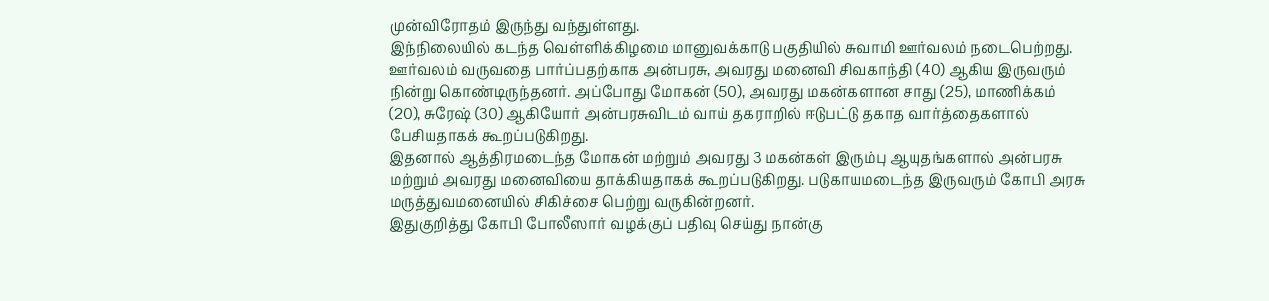முன்விரோதம் இருந்து வந்துள்ளது.
இந்நிலையில் கடந்த வெள்ளிக்கிழமை மானுவக்காடு பகுதியில் சுவாமி ஊர்வலம் நடைபெற்றது. ஊர்வலம் வருவதை பார்ப்பதற்காக அன்பரசு, அவரது மனைவி சிவகாந்தி (40) ஆகிய இருவரும் நின்று கொண்டிருந்தனர். அப்போது மோகன் (50), அவரது மகன்களான சாது (25), மாணிக்கம் (20), சுரேஷ் (30) ஆகியோர் அன்பரசுவிடம் வாய் தகராறில் ஈடுபட்டு தகாத வார்த்தைகளால் பேசியதாகக் கூறப்படுகிறது.
இதனால் ஆத்திரமடைந்த மோகன் மற்றும் அவரது 3 மகன்கள் இரும்பு ஆயுதங்களால் அன்பரசு மற்றும் அவரது மனைவியை தாக்கியதாகக் கூறப்படுகிறது. படுகாயமடைந்த இருவரும் கோபி அரசு மருத்துவமனையில் சிகிச்சை பெற்று வருகின்றனர்.
இதுகுறித்து கோபி போலீஸார் வழக்குப் பதிவு செய்து நான்கு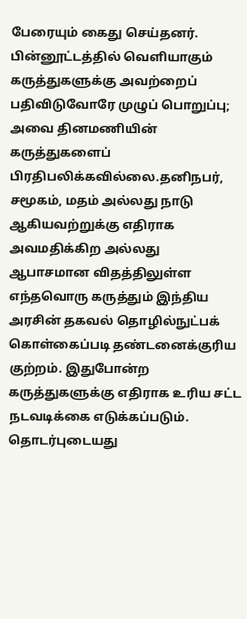பேரையும் கைது செய்தனர்.
பின்னூட்டத்தில் வெளியாகும் கருத்துகளுக்கு அவற்றைப் பதிவிடுவோரே முழுப் பொறுப்பு; அவை தினமணியின் கருத்துகளைப் பிரதிபலிக்கவில்லை.தனிநபர், சமூகம், மதம் அல்லது நாடு ஆகியவற்றுக்கு எதிராக அவமதிக்கிற அல்லது ஆபாசமான விதத்திலுள்ள எந்தவொரு கருத்தும் இந்திய அரசின் தகவல் தொழில்நுட்பக் கொள்கைப்படி தண்டனைக்குரிய குற்றம். இதுபோன்ற கருத்துகளுக்கு எதிராக உரிய சட்ட நடவடிக்கை எடுக்கப்படும்.
தொடர்புடையது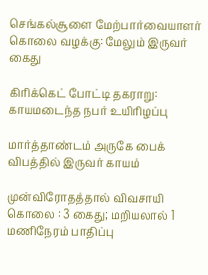செங்கல்சூளை மேற்பார்வையாளர் கொலை வழக்கு: மேலும் இருவர் கைது

கிரிக்கெட் போட்டி தகராறு: காயமடைந்த நபர் உயிரிழப்பு

மார்த்தாண்டம் அருகே பைக் விபத்தில் இருவர் காயம்

முன்விரோதத்தால் விவசாயி கொலை : 3 கைது; மறியலால் 1 மணிநேரம் பாதிப்பு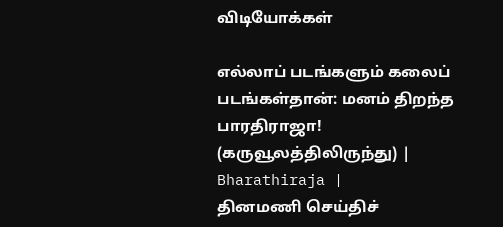விடியோக்கள்

எல்லாப் படங்களும் கலைப் படங்கள்தான்: மனம் திறந்த பாரதிராஜா! (கருவூலத்திலிருந்து) | Bharathiraja |
தினமணி செய்திச்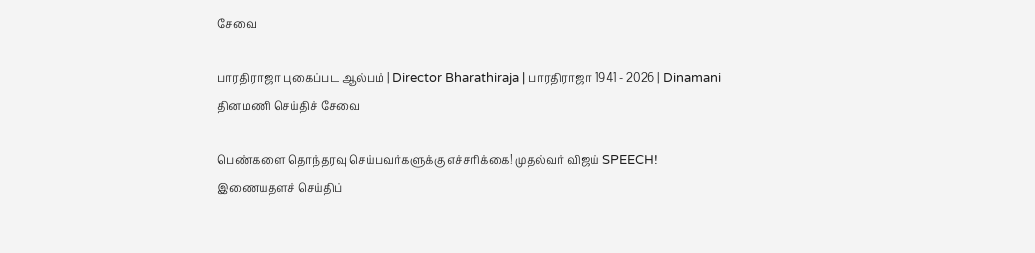சேவை

பாரதிராஜா புகைப்பட ஆல்பம் | Director Bharathiraja | பாரதிராஜா 1941 - 2026 | Dinamani
தினமணி செய்திச் சேவை

பெண்களை தொந்தரவு செய்பவர்களுக்கு எச்சரிக்கை! முதல்வர் விஜய் SPEECH!
இணையதளச் செய்திப்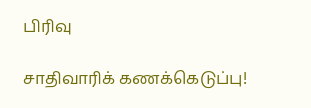பிரிவு

சாதிவாரிக் கணக்கெடுப்பு!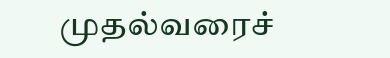முதல்வரைச்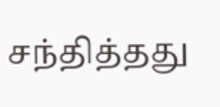சந்தித்தது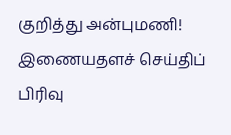குறித்து அன்புமணி!
இணையதளச் செய்திப் பிரிவு